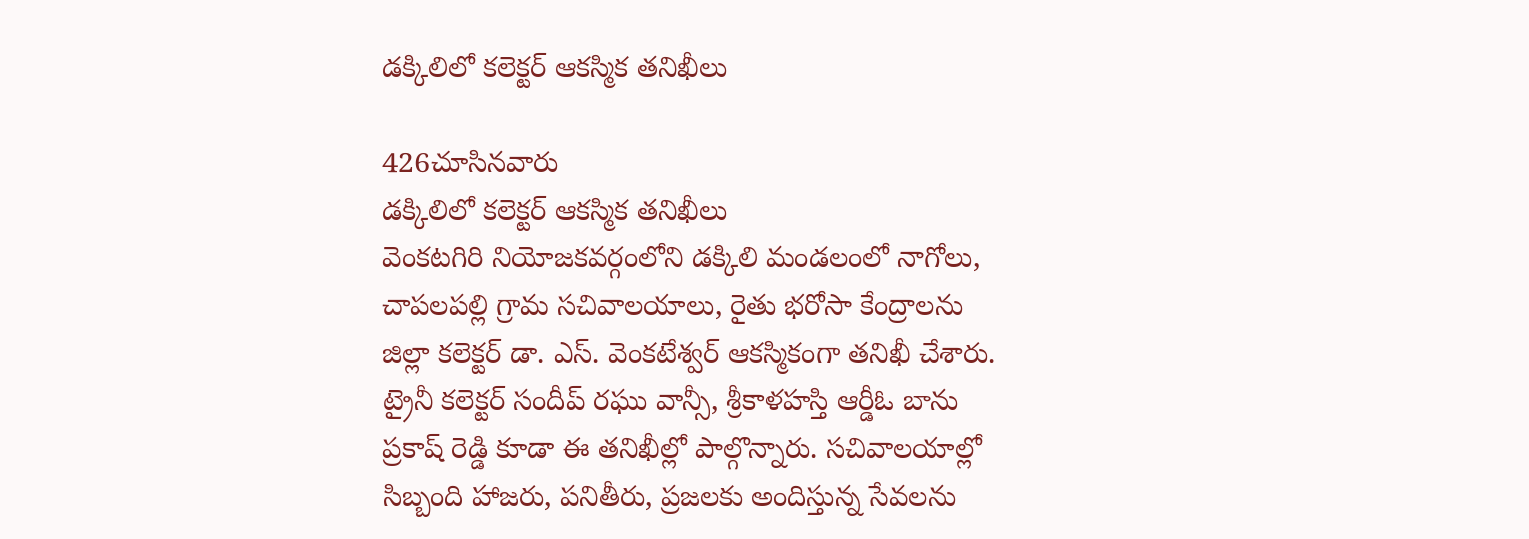డక్కిలిలో కలెక్టర్ ఆకస్మిక తనిఖీలు

426చూసినవారు
డక్కిలిలో కలెక్టర్ ఆకస్మిక తనిఖీలు
వెంకటగిరి నియోజకవర్గంలోని డక్కిలి మండలంలో నాగోలు, చాపలపల్లి గ్రామ సచివాలయాలు, రైతు భరోసా కేంద్రాలను జిల్లా కలెక్టర్ డా. ఎస్. వెంకటేశ్వర్ ఆకస్మికంగా తనిఖీ చేశారు. ట్రైనీ కలెక్టర్ సందీప్ రఘు వాన్సీ, శ్రీకాళహస్తి ఆర్డీఓ బాను ప్రకాష్ రెడ్డి కూడా ఈ తనిఖీల్లో పాల్గొన్నారు. సచివాలయాల్లో సిబ్బంది హాజరు, పనితీరు, ప్రజలకు అందిస్తున్న సేవలను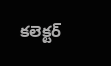కలెక్టర్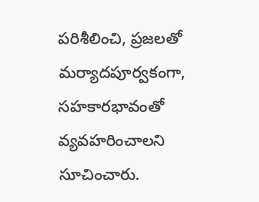పరిశీలించి, ప్రజలతో మర్యాదపూర్వకంగా, సహకారభావంతో వ్యవహరించాలని సూచించారు.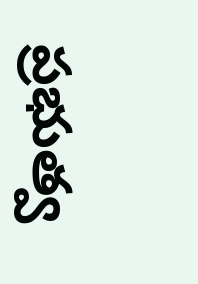ప్రభుత్వ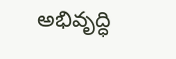అభివృద్ధి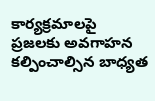కార్యక్రమాలపై ప్రజలకు అవగాహన కల్పించాల్సిన బాధ్యత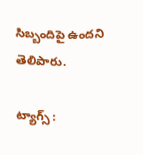సిబ్బందిపై ఉందని తెలిపారు.

ట్యాగ్స్ :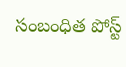సంబంధిత పోస్ట్